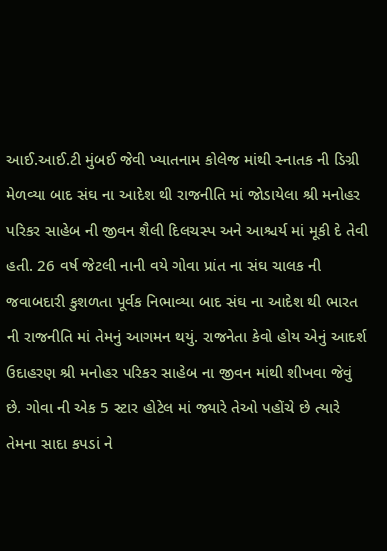આઈ.આઈ.ટી મુંબઈ જેવી ખ્યાતનામ કોલેજ માંથી સ્નાતક ની ડિગ્રી મેળવ્યા બાદ સંઘ ના આદેશ થી રાજનીતિ માં જોડાયેલા શ્રી મનોહર પરિકર સાહેબ ની જીવન શૈલી દિલચસ્પ અને આશ્ચર્ય માં મૂકી દે તેવી હતી. 26 વર્ષ જેટલી નાની વયે ગોવા પ્રાંત ના સંઘ ચાલક ની જવાબદારી કુશળતા પૂર્વક નિભાવ્યા બાદ સંઘ ના આદેશ થી ભારત ની રાજનીતિ માં તેમનું આગમન થયું. રાજનેતા કેવો હોય એનું આદર્શ ઉદાહરણ શ્રી મનોહર પરિકર સાહેબ ના જીવન માંથી શીખવા જેવું છે. ગોવા ની એક 5 સ્ટાર હોટેલ માં જ્યારે તેઓ પહોંચે છે ત્યારે તેમના સાદા કપડાં ને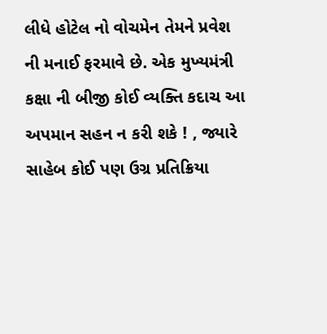લીધે હોટેલ નો વોચમેન તેમને પ્રવેશ ની મનાઈ ફરમાવે છે. એક મુખ્યમંત્રી કક્ષા ની બીજી કોઈ વ્યક્તિ કદાચ આ અપમાન સહન ન કરી શકે ! , જ્યારે સાહેબ કોઈ પણ ઉગ્ર પ્રતિક્રિયા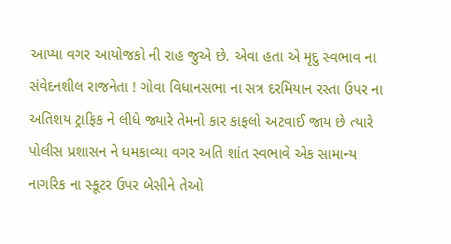આપ્યા વગર આયોજકો ની રાહ જુએ છે. એવા હતા એ મૃદુ સ્વભાવ ના સંવેદનશીલ રાજનેતા ! ગોવા વિધાનસભા ના સત્ર દરમિયાન રસ્તા ઉપર ના અતિશય ટ્રાફિક ને લીધે જ્યારે તેમનો કાર કાફલો અટવાઈ જાય છે ત્યારે પોલીસ પ્રશાસન ને ધમકાવ્યા વગર અતિ શાંત સ્વભાવે એક સામાન્ય નાગરિક ના સ્કૂટર ઉપર બેસીને તેઓ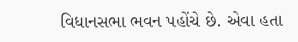વિધાનસભા ભવન પહોંચે છે. એવા હતા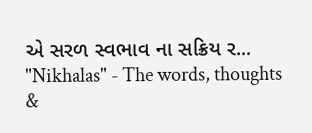એ સરળ સ્વભાવ ના સક્રિય ર...
"Nikhalas" - The words, thoughts &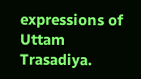expressions of Uttam Trasadiya.